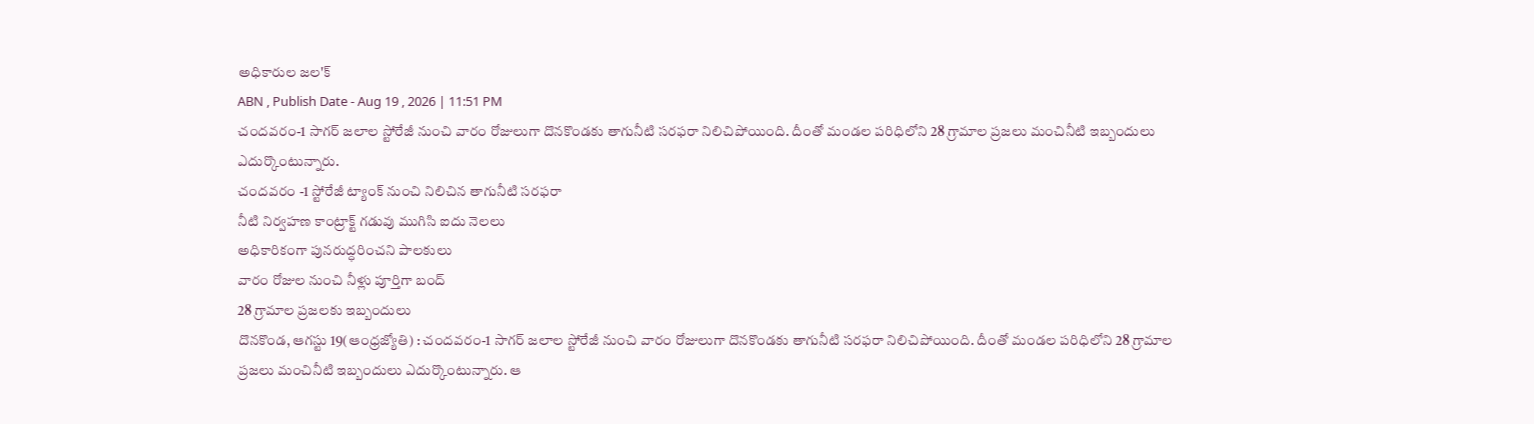అధికారుల జల'క్
ABN , Publish Date - Aug 19 , 2026 | 11:51 PM
చందవరం-1 సాగర్ జలాల స్టోరేజీ నుంచి వారం రోజులుగా దొనకొండకు తాగునీటి సరఫరా నిలిచిపోయింది. దీంతో మండల పరిధిలోని 28 గ్రామాల ప్రజలు మంచినీటి ఇబ్బందులు ఎదుర్కొంటున్నారు.
చందవరం -1 స్టోరేజీ ట్యాంక్ నుంచి నిలిచిన తాగునీటి సరఫరా
నీటి నిర్వహణ కాంట్రాక్ట్ గడువు ముగిసి ఐదు నెలలు
అధికారికంగా పునరుద్ధరించని పాలకులు
వారం రోజుల నుంచి నీళ్లు పూర్తిగా బంద్
28 గ్రామాల ప్రజలకు ఇబ్బందులు
దొనకొండ, ఆగస్టు 19(ఆంధ్రజ్యోతి) : చందవరం-1 సాగర్ జలాల స్టోరేజీ నుంచి వారం రోజులుగా దొనకొండకు తాగునీటి సరఫరా నిలిచిపోయింది. దీంతో మండల పరిధిలోని 28 గ్రామాల ప్రజలు మంచినీటి ఇబ్బందులు ఎదుర్కొంటున్నారు. ఆ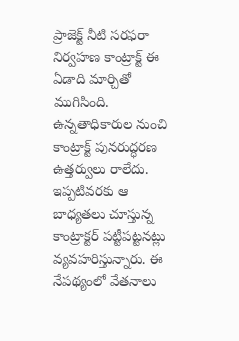ప్రాజెక్ట్ నీటి సరఫరా నిర్వహణ కాంట్రాక్ట్ ఈ ఏడాది మార్చితో ముగిసింది. ఉన్నతాధికారుల నుంచి కాంట్రాక్ట్ పునరుద్ధరణ ఉత్తర్వులు రాలేదు. ఇప్పటివరకు ఆ బాధ్యతలు చూస్తున్న కాంట్రాక్టర్ పట్టీపట్టనట్లు వ్యవహరిస్తున్నారు. ఈ నేపథ్యంలో వేతనాలు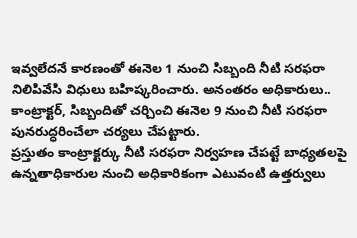ఇవ్వలేదనే కారణంతో ఈనెల 1 నుంచి సిబ్బంది నీటి సరఫరా నిలిపివేసి విధులు బహిష్కరించారు. అనంతరం అధికారులు.. కాంట్రాక్టర్, సిబ్బందితో చర్చించి ఈనెల 9 నుంచి నీటి సరఫరా పునరుద్ధరించేలా చర్యలు చేపట్టారు.
ప్రస్తుతం కాంట్రాక్టర్కు నీటి సరఫరా నిర్వహణ చేపట్టే బాధ్యతలపై ఉన్నతాధికారుల నుంచి అధికారికంగా ఎటువంటి ఉత్తర్వులు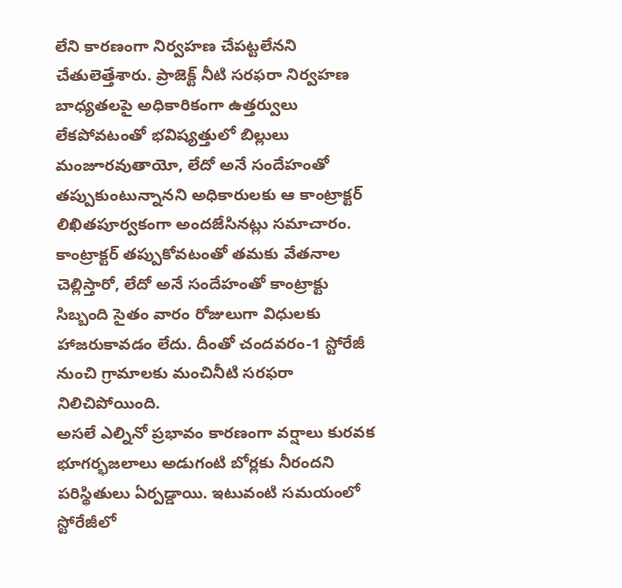లేని కారణంగా నిర్వహణ చేపట్టలేనని చేతులెత్తేశారు. ప్రాజెక్ట్ నీటి సరఫరా నిర్వహణ బాధ్యతలపై అధికారికంగా ఉత్తర్వులు లేకపోవటంతో భవిష్యత్తులో బిల్లులు మంజూరవుతాయో, లేదో అనే సందేహంతో తప్పుకుంటున్నానని అధికారులకు ఆ కాంట్రాక్టర్ లిఖితపూర్వకంగా అందజేసినట్లు సమాచారం. కాంట్రాక్టర్ తప్పుకోవటంతో తమకు వేతనాల చెల్లిస్తారో, లేదో అనే సందేహంతో కాంట్రాక్టు సిబ్బంది సైతం వారం రోజులుగా విధులకు హాజరుకావడం లేదు. దీంతో చందవరం-1 స్టోరేజీ నుంచి గ్రామాలకు మంచినీటి సరఫరా నిలిచిపోయింది.
అసలే ఎల్నినో ప్రభావం కారణంగా వర్షాలు కురవక భూగర్భజలాలు అడుగంటి బోర్లకు నీరందని పరిస్థితులు ఏర్పడ్డాయి. ఇటువంటి సమయంలో స్టోరేజీలో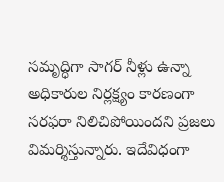సమృద్ధిగా సాగర్ నీళ్లు ఉన్నా అధికారుల నిర్లక్ష్యం కారణంగా సరఫరా నిలిచిపోయిందని ప్రజలు విమర్శిస్తున్నారు. ఇదేవిధంగా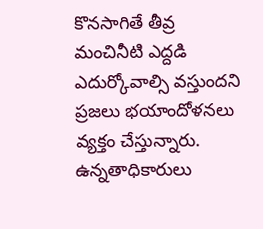కొనసాగితే తీవ్ర మంచినీటి ఎద్దడి ఎదుర్కోవాల్సి వస్తుందని ప్రజలు భయాందోళనలు వ్యక్తం చేస్తున్నారు. ఉన్నతాధికారులు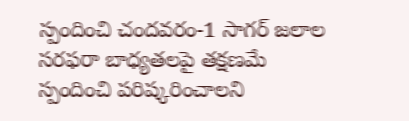స్పందించి చందవరం-1 సాగర్ జలాల సరఫరా బాధ్యతలపై తక్షణమే స్పందించి పరిష్కరించాలని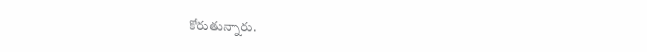కోరుతున్నారు.